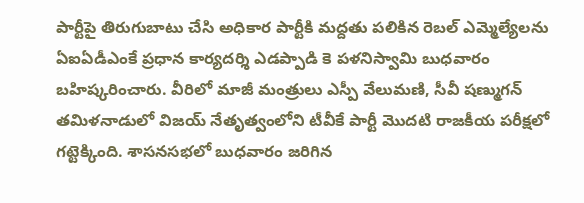పార్టీపై తిరుగుబాటు చేసి అధికార పార్టీకి మద్దతు పలికిన రెబల్ ఎమ్మెల్యేలను ఏఐఏడీఎంకే ప్రధాన కార్యదర్శి ఎడప్పాడి కె పళనిస్వామి బుధవారం బహిష్కరించారు. వీరిలో మాజీ మంత్రులు ఎస్పీ వేలుమణి, సీవీ షణ్ముగన్
తమిళనాడులో విజయ్ నేతృత్వంలోని టీవీకే పార్టీ మొదటి రాజకీయ పరీక్షలో గట్టెక్కింది. శాసనసభలో బుధవారం జరిగిన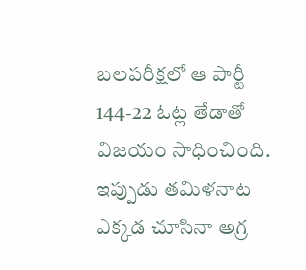బలపరీక్షలో ఆ పార్టీ 144-22 ఓట్ల తేడాతో విజయం సాధించింది.
ఇప్పుడు తమిళనాట ఎక్కడ చూసినా అగ్ర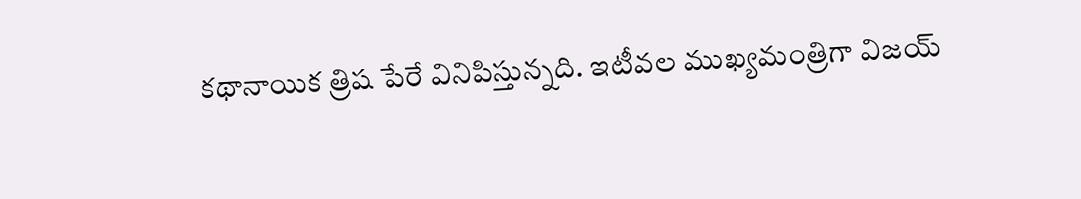కథానాయిక త్రిష పేరే వినిపిస్తున్నది. ఇటీవల ముఖ్యమంత్రిగా విజయ్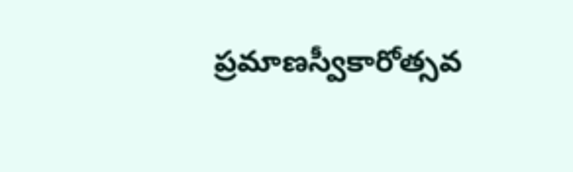ప్రమాణస్వీకారోత్సవ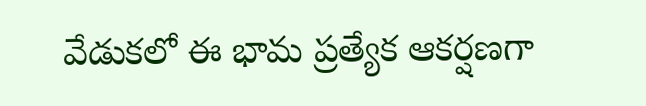వేడుకలో ఈ భామ ప్రత్యేక ఆకర్షణగా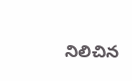నిలిచిన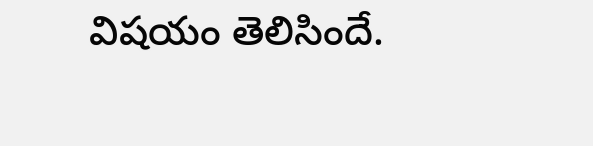విషయం తెలిసిందే.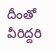దీంతో వీరిద్దరి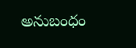అనుబంధం